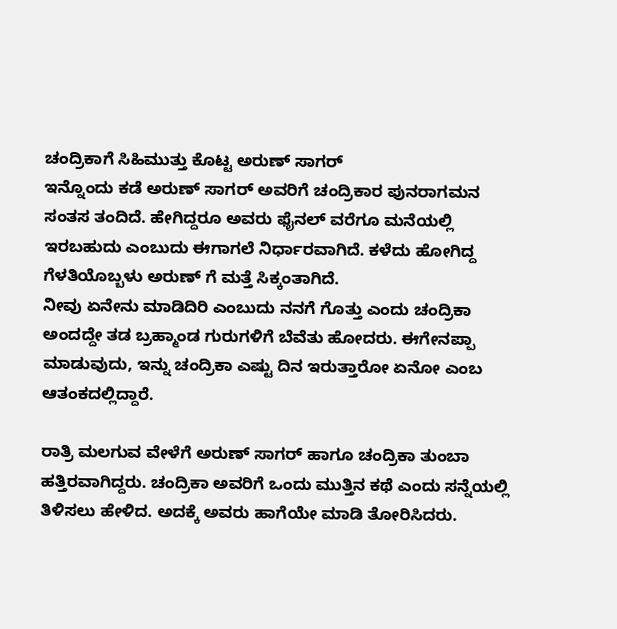ಚಂದ್ರಿಕಾಗೆ ಸಿಹಿಮುತ್ತು ಕೊಟ್ಟ ಅರುಣ್ ಸಾಗರ್
ಇನ್ನೊಂದು ಕಡೆ ಅರುಣ್ ಸಾಗರ್ ಅವರಿಗೆ ಚಂದ್ರಿಕಾರ ಪುನರಾಗಮನ ಸಂತಸ ತಂದಿದೆ. ಹೇಗಿದ್ದರೂ ಅವರು ಫೈನಲ್ ವರೆಗೂ ಮನೆಯಲ್ಲಿ ಇರಬಹುದು ಎಂಬುದು ಈಗಾಗಲೆ ನಿರ್ಧಾರವಾಗಿದೆ. ಕಳೆದು ಹೋಗಿದ್ದ ಗೆಳತಿಯೊಬ್ಬಳು ಅರುಣ್ ಗೆ ಮತ್ತೆ ಸಿಕ್ಕಂತಾಗಿದೆ.
ನೀವು ಏನೇನು ಮಾಡಿದಿರಿ ಎಂಬುದು ನನಗೆ ಗೊತ್ತು ಎಂದು ಚಂದ್ರಿಕಾ ಅಂದದ್ದೇ ತಡ ಬ್ರಹ್ಮಾಂಡ ಗುರುಗಳಿಗೆ ಬೆವೆತು ಹೋದರು. ಈಗೇನಪ್ಪಾ ಮಾಡುವುದು, ಇನ್ನು ಚಂದ್ರಿಕಾ ಎಷ್ಟು ದಿನ ಇರುತ್ತಾರೋ ಏನೋ ಎಂಬ ಆತಂಕದಲ್ಲಿದ್ದಾರೆ.

ರಾತ್ರಿ ಮಲಗುವ ವೇಳೆಗೆ ಅರುಣ್ ಸಾಗರ್ ಹಾಗೂ ಚಂದ್ರಿಕಾ ತುಂಬಾ ಹತ್ತಿರವಾಗಿದ್ದರು. ಚಂದ್ರಿಕಾ ಅವರಿಗೆ ಒಂದು ಮುತ್ತಿನ ಕಥೆ ಎಂದು ಸನ್ನೆಯಲ್ಲಿ ತಿಳಿಸಲು ಹೇಳಿದ. ಅದಕ್ಕೆ ಅವರು ಹಾಗೆಯೇ ಮಾಡಿ ತೋರಿಸಿದರು.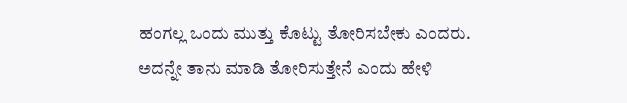ಹಂಗಲ್ಲ ಒಂದು ಮುತ್ತು ಕೊಟ್ಟು ತೋರಿಸಬೇಕು ಎಂದರು.
ಅದನ್ನೇ ತಾನು ಮಾಡಿ ತೋರಿಸುತ್ತೇನೆ ಎಂದು ಹೇಳಿ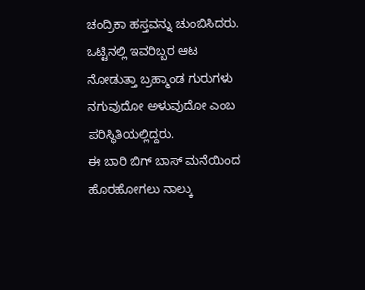ಚಂದ್ರಿಕಾ ಹಸ್ತವನ್ನು ಚುಂಬಿಸಿದರು. ಒಟ್ಟಿನಲ್ಲಿ ಇವರಿಬ್ಬರ ಆಟ ನೋಡುತ್ತಾ ಬ್ರಹ್ಮಾಂಡ ಗುರುಗಳು ನಗುವುದೋ ಅಳುವುದೋ ಎಂಬ ಪರಿಸ್ಥಿತಿಯಲ್ಲಿದ್ದರು.
ಈ ಬಾರಿ ಬಿಗ್ ಬಾಸ್ ಮನೆಯಿಂದ ಹೊರಹೋಗಲು ನಾಲ್ಕು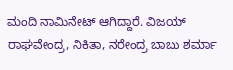ಮಂದಿ ನಾಮಿನೇಟ್ ಆಗಿದ್ದಾರೆ. ವಿಜಯ್ ರಾಘವೇಂದ್ರ, ನಿಕಿತಾ, ನರೇಂದ್ರ ಬಾಬು ಶರ್ಮಾ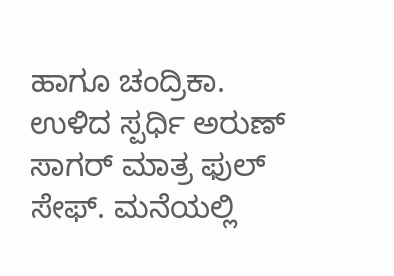ಹಾಗೂ ಚಂದ್ರಿಕಾ. ಉಳಿದ ಸ್ಪರ್ಧಿ ಅರುಣ್ ಸಾಗರ್ ಮಾತ್ರ ಫುಲ್ ಸೇಫ್. ಮನೆಯಲ್ಲಿ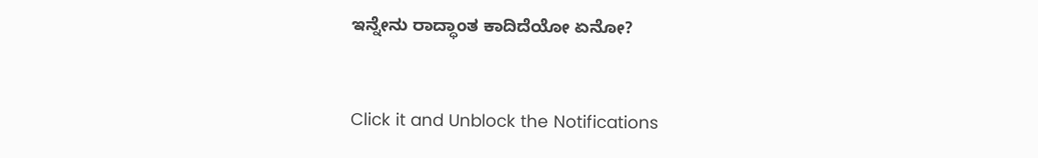ಇನ್ನೇನು ರಾದ್ಧಾಂತ ಕಾದಿದೆಯೋ ಏನೋ?


Click it and Unblock the Notifications